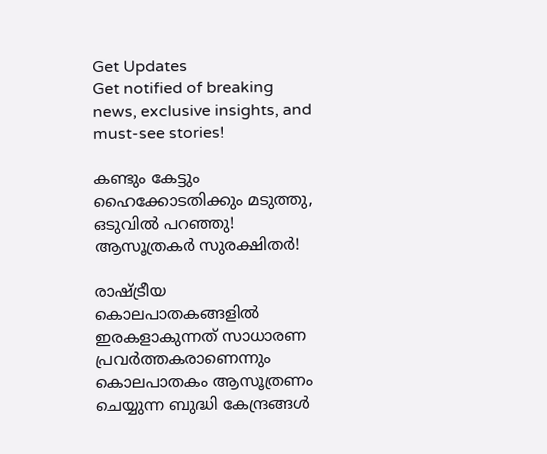Get Updates
Get notified of breaking news, exclusive insights, and must-see stories!

കണ്ടും കേട്ടും ഹൈക്കോടതിക്കും മടുത്തു, ഒടുവില്‍ പറഞ്ഞു! ആസൂത്രകര്‍ സുരക്ഷിതര്‍!

രാഷ്ട്രീയ കൊലപാതകങ്ങളില്‍ ഇരകളാകുന്നത് സാധാരണ പ്രവര്‍ത്തകരാണെന്നും കൊലപാതകം ആസൂത്രണം ചെയ്യുന്ന ബുദ്ധി കേന്ദ്രങ്ങള്‍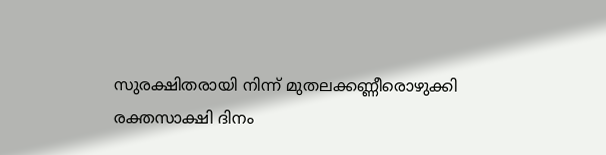സുരക്ഷിതരായി നിന്ന് മുതലക്കണ്ണീരൊഴുക്കി രക്തസാക്ഷി ദിനം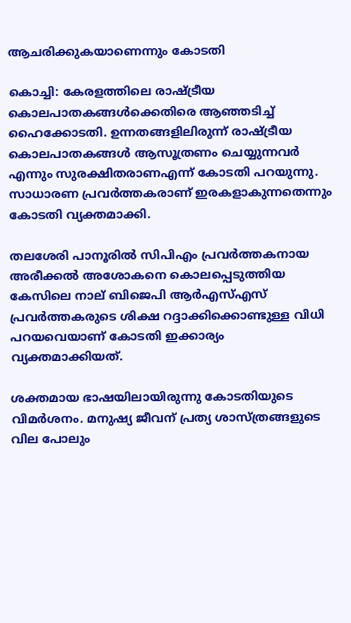ആചരിക്കുകയാണെന്നും കോടതി

കൊച്ചി: കേരളത്തിലെ രാഷ്ട്രീയ കൊലപാതകങ്ങള്‍ക്കെതിരെ ആഞ്ഞടിച്ച് ഹൈക്കോടതി. ഉന്നതങ്ങളിലിരുന്ന് രാഷ്ട്രീയ കൊലപാതകങ്ങള്‍ ആസൂത്രണം ചെയ്യുന്നവര്‍ എന്നും സുരക്ഷിതരാണഎന്ന് കോടതി പറയുന്നു. സാധാരണ പ്രവര്‍ത്തകരാണ് ഇരകളാകുന്നതെന്നും കോടതി വ്യക്തമാക്കി.

തലശേരി പാനൂരില്‍ സിപിഎം പ്രവര്‍ത്തകനായ അരീക്കല്‍ അശോകനെ കൊലപ്പെടുത്തിയ കേസിലെ നാല് ബിജെപി ആര്‍എസ്എസ് പ്രവര്‍ത്തകരുടെ ശിക്ഷ റദ്ദാക്കിക്കൊണ്ടുള്ള വിധി പറയവെയാണ് കോടതി ഇക്കാര്യം വ്യക്തമാക്കിയത്.

ശക്തമായ ഭാഷയിലായിരുന്നു കോടതിയുടെ വിമര്‍ശനം. മനുഷ്യ ജീവന് പ്രത്യ ശാസ്ത്രങ്ങളുടെ വില പോലും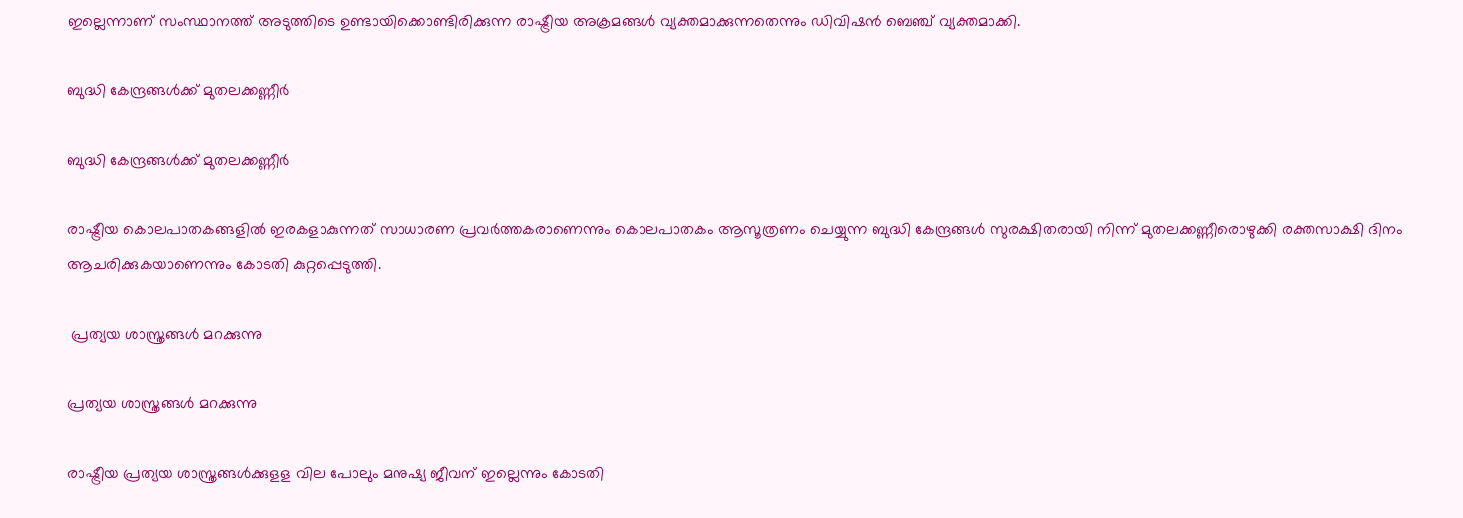ഇല്ലെന്നാണ് സംസ്ഥാനത്ത് അടുത്തിടെ ഉണ്ടായിക്കൊണ്ടിരിക്കുന്ന രാഷ്ട്രീയ അക്രമങ്ങള്‍ വ്യക്തമാക്കുന്നതെന്നും ഡിവിഷന്‍ ബെഞ്ച് വ്യക്തമാക്കി.

ബുദ്ധി കേന്ദ്രങ്ങള്‍ക്ക് മുതലക്കണ്ണീര്‍

ബുദ്ധി കേന്ദ്രങ്ങള്‍ക്ക് മുതലക്കണ്ണീര്‍

രാഷ്ട്രീയ കൊലപാതകങ്ങളില്‍ ഇരകളാകുന്നത് സാധാരണ പ്രവര്‍ത്തകരാണെന്നും കൊലപാതകം ആസൂത്രണം ചെയ്യുന്ന ബുദ്ധി കേന്ദ്രങ്ങള്‍ സുരക്ഷിതരായി നിന്ന് മുതലക്കണ്ണീരൊഴുക്കി രക്തസാക്ഷി ദിനം ആചരിക്കുകയാണെന്നും കോടതി കുറ്റപ്പെടുത്തി.

 പ്രത്യയ ശാസ്ത്രങ്ങള്‍ മറക്കുന്നു

പ്രത്യയ ശാസ്ത്രങ്ങള്‍ മറക്കുന്നു

രാഷ്ട്രീയ പ്രത്യയ ശാസ്ത്രങ്ങള്‍ക്കുളള വില പോലും മനുഷ്യ ജീവന് ഇല്ലെന്നും കോടതി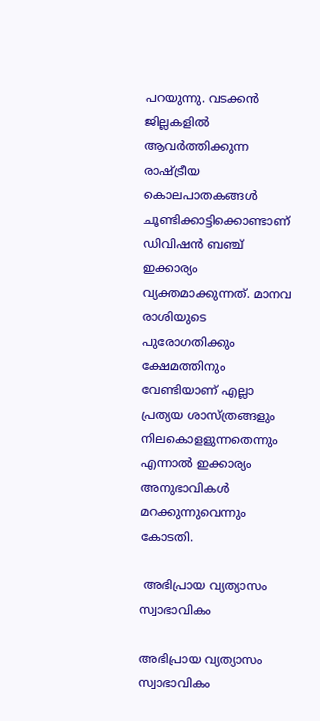പറയുന്നു. വടക്കന്‍ ജില്ലകളില്‍ ആവര്‍ത്തിക്കുന്ന രാഷ്ട്രീയ കൊലപാതകങ്ങള്‍ ചൂണ്ടിക്കാട്ടിക്കൊണ്ടാണ് ഡിവിഷന്‍ ബഞ്ച് ഇക്കാര്യം വ്യക്തമാക്കുന്നത്. മാനവ രാശിയുടെ പുരോഗതിക്കും ക്ഷേമത്തിനും വേണ്ടിയാണ് എല്ലാ പ്രത്യയ ശാസ്ത്രങ്ങളും നിലകൊളളുന്നതെന്നും എന്നാല്‍ ഇക്കാര്യം അനുഭാവികള്‍ മറക്കുന്നുവെന്നും കോടതി.

 അഭിപ്രായ വ്യത്യാസം സ്വാഭാവികം

അഭിപ്രായ വ്യത്യാസം സ്വാഭാവികം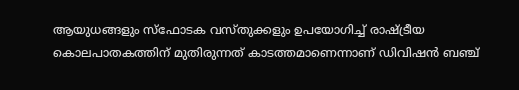ആയുധങ്ങളും സ്‌ഫോടക വസ്തുക്കളും ഉപയോഗിച്ച് രാഷ്ട്രീയ കൊലപാതകത്തിന് മുതിരുന്നത് കാടത്തമാണെന്നാണ് ഡിവിഷന്‍ ബഞ്ച്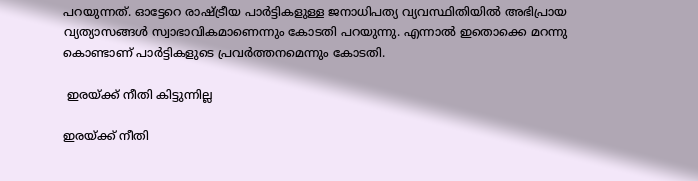പറയുന്നത്. ഓട്ടേറെ രാഷ്ട്രീയ പാര്‍ട്ടികളുള്ള ജനാധിപത്യ വ്യവസ്ഥിതിയില്‍ അഭിപ്രായ വ്യത്യാസങ്ങള്‍ സ്വാഭാവികമാണെന്നും കോടതി പറയുന്നു. എന്നാല്‍ ഇതൊക്കെ മറന്നു കൊണ്ടാണ് പാര്‍ട്ടികളുടെ പ്രവര്‍ത്തനമെന്നും കോടതി.

 ഇരയ്ക്ക് നീതി കിട്ടുന്നില്ല

ഇരയ്ക്ക് നീതി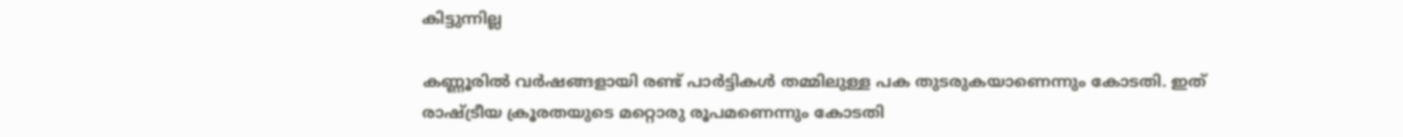കിട്ടുന്നില്ല

കണ്ണൂരില്‍ വര്‍ഷങ്ങളായി രണ്ട് പാര്‍ട്ടികള്‍ തമ്മിലുള്ള പക തുടരുകയാണെന്നും കോടതി. ഇത് രാഷ്ട്രീയ ക്രൂരതയുടെ മറ്റൊരു രൂപമണെന്നും കോടതി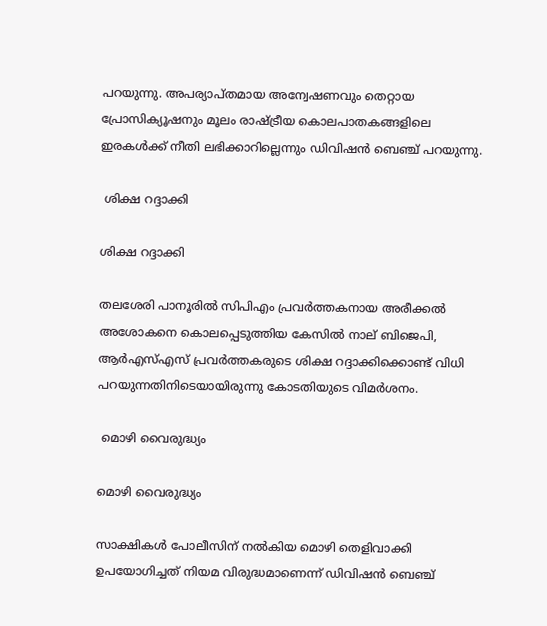പറയുന്നു. അപര്യാപ്തമായ അന്വേഷണവും തെറ്റായ പ്രോസിക്യൂഷനും മൂലം രാഷ്ട്രീയ കൊലപാതകങ്ങളിലെ ഇരകള്‍ക്ക് നീതി ലഭിക്കാറില്ലെന്നും ഡിവിഷന്‍ ബെഞ്ച് പറയുന്നു.

 ശിക്ഷ റദ്ദാക്കി

ശിക്ഷ റദ്ദാക്കി

തലശേരി പാനൂരില്‍ സിപിഎം പ്രവര്‍ത്തകനായ അരീക്കല്‍ അശോകനെ കൊലപ്പെടുത്തിയ കേസില്‍ നാല് ബിജെപി, ആര്‍എസ്എസ് പ്രവര്‍ത്തകരുടെ ശിക്ഷ റദ്ദാക്കിക്കൊണ്ട് വിധി പറയുന്നതിനിടെയായിരുന്നു കോടതിയുടെ വിമര്‍ശനം.

 മൊഴി വൈരുദ്ധ്യം

മൊഴി വൈരുദ്ധ്യം

സാക്ഷികള്‍ പോലീസിന് നല്‍കിയ മൊഴി തെളിവാക്കി ഉപയോഗിച്ചത് നിയമ വിരുദ്ധമാണെന്ന് ഡിവിഷന്‍ ബെഞ്ച്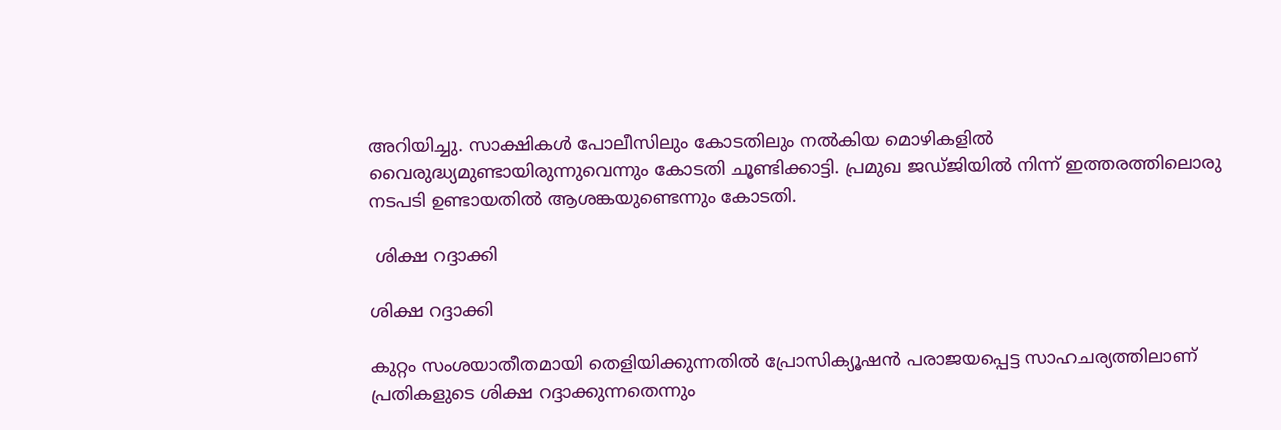അറിയിച്ചു. സാക്ഷികള്‍ പോലീസിലും കോടതിലും നല്‍കിയ മൊഴികളില്‍ വൈരുദ്ധ്യമുണ്ടായിരുന്നുവെന്നും കോടതി ചൂണ്ടിക്കാട്ടി. പ്രമുഖ ജഡ്ജിയില്‍ നിന്ന് ഇത്തരത്തിലൊരു നടപടി ഉണ്ടായതില്‍ ആശങ്കയുണ്ടെന്നും കോടതി.

 ശിക്ഷ റദ്ദാക്കി

ശിക്ഷ റദ്ദാക്കി

കുറ്റം സംശയാതീതമായി തെളിയിക്കുന്നതില്‍ പ്രോസിക്യൂഷന്‍ പരാജയപ്പെട്ട സാഹചര്യത്തിലാണ് പ്രതികളുടെ ശിക്ഷ റദ്ദാക്കുന്നതെന്നും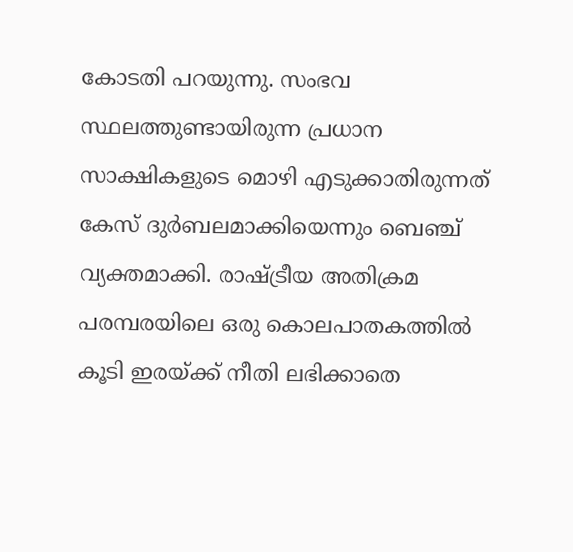കോടതി പറയുന്നു. സംഭവ സ്ഥലത്തുണ്ടായിരുന്ന പ്രധാന സാക്ഷികളുടെ മൊഴി എടുക്കാതിരുന്നത് കേസ് ദുര്‍ബലമാക്കിയെന്നും ബെഞ്ച് വ്യക്തമാക്കി. രാഷ്ട്രീയ അതിക്രമ പരമ്പരയിലെ ഒരു കൊലപാതകത്തില്‍ കൂടി ഇരയ്ക്ക് നീതി ലഭിക്കാതെ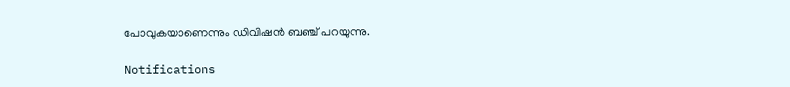പോവുകയാണെന്നും ഡിവിഷന്‍ ബഞ്ച് പറയുന്നു.

Notifications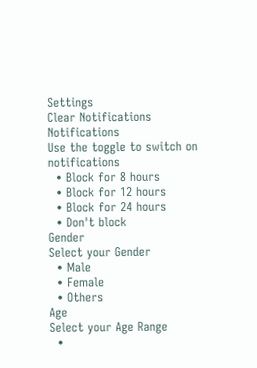Settings
Clear Notifications
Notifications
Use the toggle to switch on notifications
  • Block for 8 hours
  • Block for 12 hours
  • Block for 24 hours
  • Don't block
Gender
Select your Gender
  • Male
  • Female
  • Others
Age
Select your Age Range
  •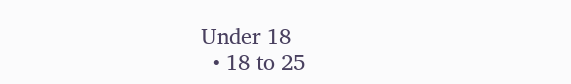Under 18
  • 18 to 25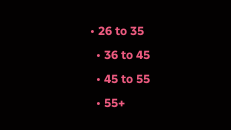• 26 to 35
  • 36 to 45
  • 45 to 55
  • 55+